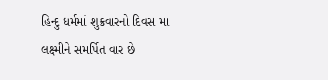હિન્દુ ધર્મમાં શુક્રવારનો દિવસ મા લક્ષ્મીને સમર્પિત વાર છે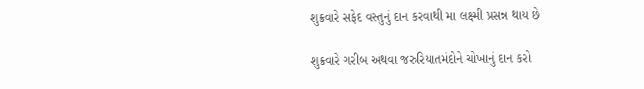શુક્રવારે સફેદ વસ્તુનું દાન કરવાથી મા લક્ષ્મી પ્રસન્ન થાય છે

શુક્રવારે ગરીબ અથવા જરુરિયાતમંદોને ચોખાનું દાન કરો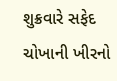શુક્રવારે સફેદ ચોખાની ખીરનો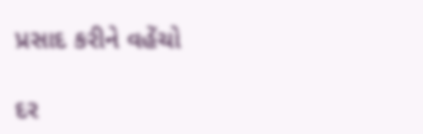પ્રસાદ કરીને વહેંચો

દર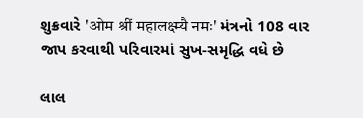શુક્રવારે 'ओम श्रीं महालक्ष्म्यै नमः' મંત્રનો 108 વાર જાપ કરવાથી પરિવારમાં સુખ-સમૃદ્ધિ વધે છે

લાલ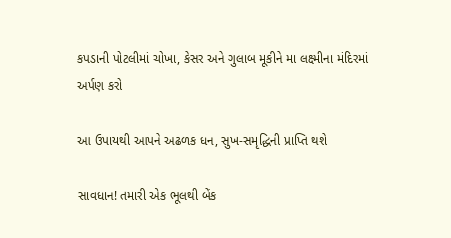કપડાની પોટલીમાં ચોખા, કેસર અને ગુલાબ મૂકીને મા લક્ષ્મીના મંદિરમાં અર્પણ કરો

આ ઉપાયથી આપને અઢળક ધન, સુખ-સમૃદ્ધિની પ્રાપ્તિ થશે

સાવધાન! તમારી એક ભૂલથી બેંક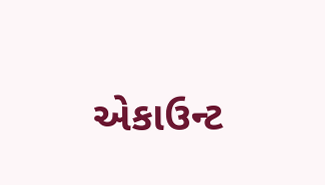એકાઉન્ટ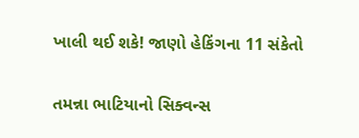ખાલી થઈ શકે! જાણો હેકિંગના 11 સંકેતો

તમન્ના ભાટિયાનો સિક્વન્સ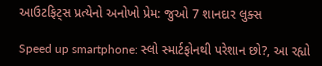આઉટફિટ્સ પ્રત્યેનો અનોખો પ્રેમ: જુઓ 7 શાનદાર લુક્સ

Speed up smartphone: સ્લો સ્માર્ટફોનથી પરેશાન છો?, આ રહ્યો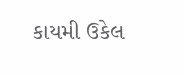કાયમી ઉકેલ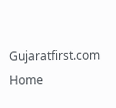Gujaratfirst.com Home